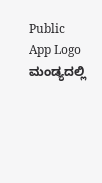Public App Logo
ಮಂಡ್ಯದಲ್ಲಿ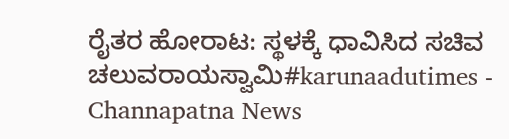ರೈತರ ಹೋರಾಟ: ಸ್ಥಳಕ್ಕೆ ಧಾವಿಸಿದ ಸಚಿವ ಚಲುವರಾಯಸ್ವಾಮಿ#karunaadutimes - Channapatna News